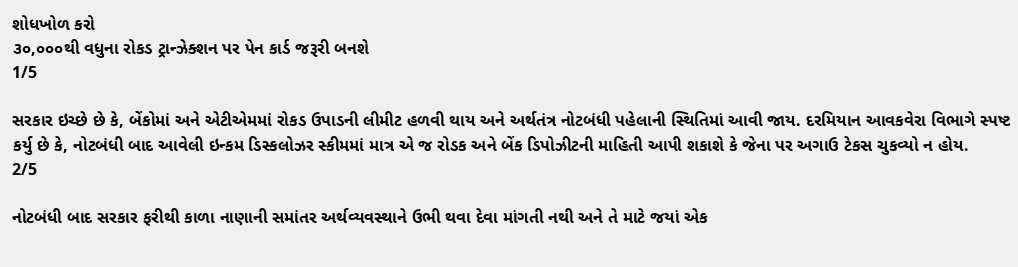શોધખોળ કરો
૩૦,૦૦૦થી વધુના રોકડ ટ્રાન્ઝેક્શન પર પેન કાર્ડ જરૂરી બનશે
1/5

સરકાર ઇચ્છે છે કે, બેંકોમાં અને એટીએમમાં રોકડ ઉપાડની લીમીટ હળવી થાય અને અર્થતંત્ર નોટબંધી પહેલાની સ્થિતિમાં આવી જાય. દરમિયાન આવકવેરા વિભાગે સ્પષ્ટ કર્યુ છે કે, નોટબંધી બાદ આવેલી ઇન્કમ ડિસ્કલોઝર સ્કીમમાં માત્ર એ જ રોડક અને બેંક ડિપોઝીટની માહિતી આપી શકાશે કે જેના પર અગાઉ ટેકસ ચુકવ્યો ન હોય.
2/5

નોટબંધી બાદ સરકાર ફરીથી કાળા નાણાની સમાંતર અર્થવ્યવસ્થાને ઉભી થવા દેવા માંગતી નથી અને તે માટે જયાં એક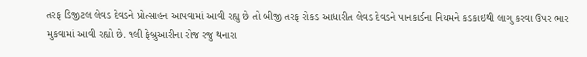તરફ ડિજીટલ લેવડ દેવડને પ્રોત્સાહન આપવામાં આવી રહ્યુ છે તો બીજી તરફ રોકડ આધારીત લેવડ દેવડને પાનકાર્ડના નિયમને કડકાઇથી લાગુ કરવા ઉપર ભાર મુકવામાં આવી રહ્યો છે. ૧લી ફેબ્રુઆરીના રોજ રજુ થનારા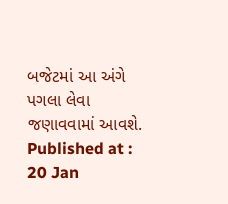બજેટમાં આ અંગે પગલા લેવા જણાવવામાં આવશે.
Published at : 20 Jan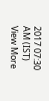2017 07:30 AM (IST)
View More